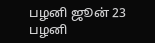பழனி ஜூன் 23
பழனி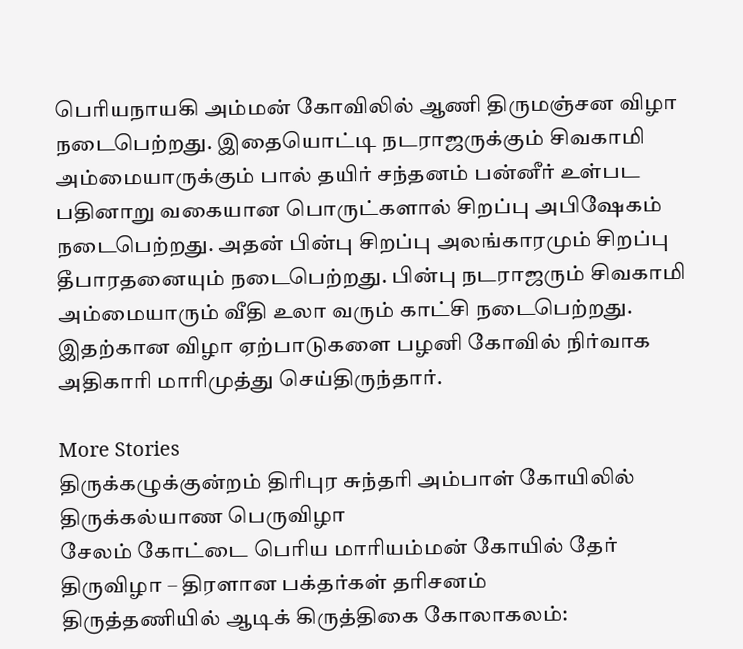பெரியநாயகி அம்மன் கோவிலில் ஆணி திருமஞ்சன விழா நடைபெற்றது. இதையொட்டி நடராஜருக்கும் சிவகாமி அம்மையாருக்கும் பால் தயிர் சந்தனம் பன்னீர் உள்பட பதினாறு வகையான பொருட்களால் சிறப்பு அபிஷேகம் நடைபெற்றது. அதன் பின்பு சிறப்பு அலங்காரமும் சிறப்பு தீபாரதனையும் நடைபெற்றது. பின்பு நடராஜரும் சிவகாமி அம்மையாரும் வீதி உலா வரும் காட்சி நடைபெற்றது. இதற்கான விழா ஏற்பாடுகளை பழனி கோவில் நிர்வாக அதிகாரி மாரிமுத்து செய்திருந்தார்.

More Stories
திருக்கழுக்குன்றம் திரிபுர சுந்தரி அம்பாள் கோயிலில் திருக்கல்யாண பெருவிழா
சேலம் கோட்டை பெரிய மாரியம்மன் கோயில் தேர் திருவிழா – திரளான பக்தர்கள் தரிசனம்
திருத்தணியில் ஆடிக் கிருத்திகை கோலாகலம்: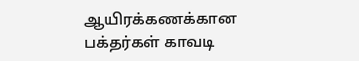ஆயிரக்கணக்கான பக்தர்கள் காவடி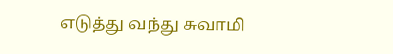எடுத்து வந்து சுவாமி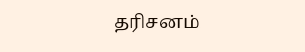தரிசனம்